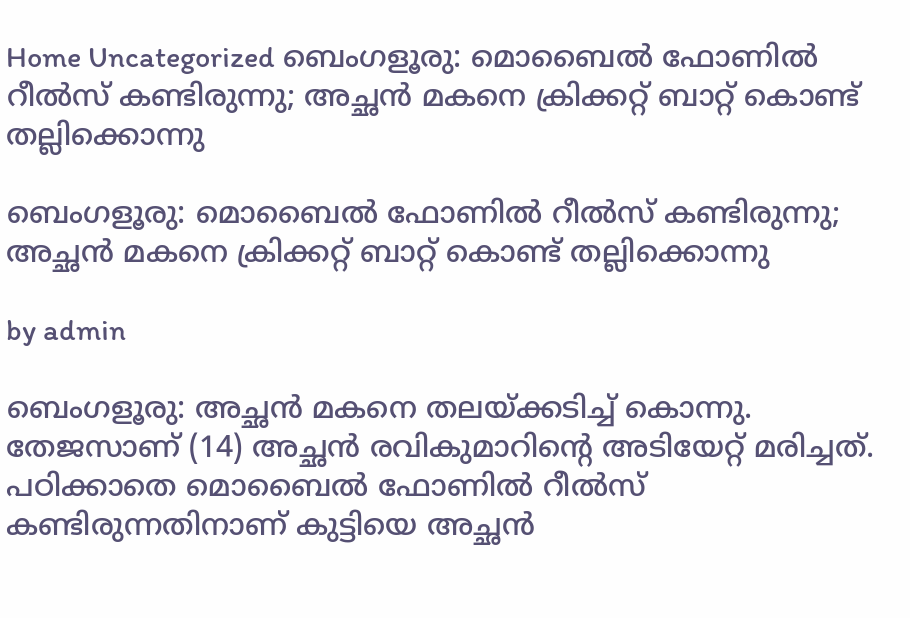Home Uncategorized ബെംഗളൂരു: മൊബൈല്‍ ഫോണില്‍ റീല്‍സ് കണ്ടിരുന്നു; അച്ഛന്‍ മകനെ ക്രിക്കറ്റ് ബാറ്റ് കൊണ്ട് തല്ലിക്കൊന്നു

ബെംഗളൂരു: മൊബൈല്‍ ഫോണില്‍ റീല്‍സ് കണ്ടിരുന്നു; അച്ഛന്‍ മകനെ ക്രിക്കറ്റ് ബാറ്റ് കൊണ്ട് തല്ലിക്കൊന്നു

by admin

ബെംഗളൂരു: അച്ഛന്‍ മകനെ തലയ്ക്കടിച്ച്‌ കൊന്നു. തേജസാണ് (14) അച്ഛന്‍ രവികുമാറിന്റെ അടിയേറ്റ് മരിച്ചത്. പഠിക്കാതെ മൊബൈല്‍ ഫോണില്‍ റീല്‍സ് കണ്ടിരുന്നതിനാണ് കുട്ടിയെ അച്ഛന്‍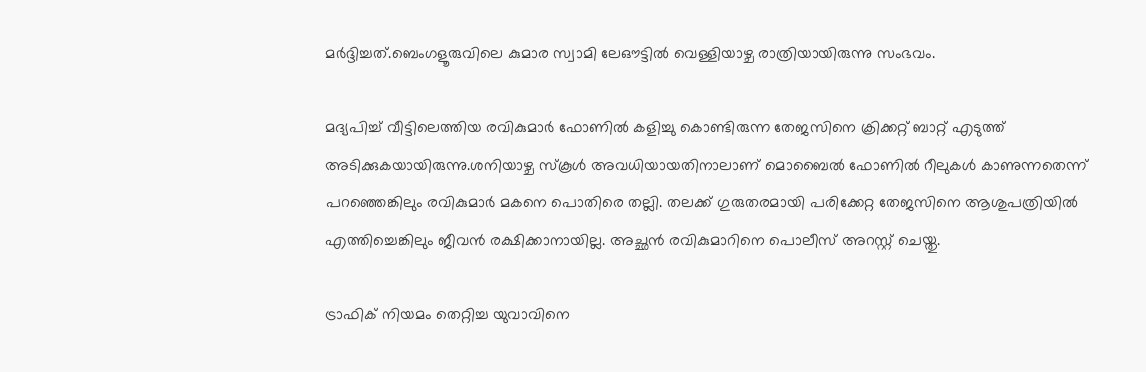മര്‍ദ്ദിച്ചത്.ബെംഗളൂരുവിലെ കുമാര സ്വാമി ലേഔട്ടില്‍ വെള്ളിയാഴ്ച രാത്രിയായിരുന്നു സംഭവം.

മദ്യപിച്ച്‌ വീട്ടിലെത്തിയ രവികുമാര്‍ ഫോണില്‍ കളിച്ചു കൊണ്ടിരുന്ന തേജസിനെ ക്രിക്കറ്റ് ബാറ്റ് എടുത്ത് അടിക്കുകയായിരുന്നു.ശനിയാഴ്ച സ്‌കൂള്‍ അവധിയായതിനാലാണ് മൊബൈല്‍ ഫോണില്‍ റീലുകള്‍ കാണുന്നതെന്ന് പറഞ്ഞെങ്കിലും രവികുമാര്‍ മകനെ പൊതിരെ തല്ലി. തലക്ക് ഗുരുതരമായി പരിക്കേറ്റ തേജസിനെ ആശുപത്രിയില്‍ എത്തിച്ചെങ്കിലും ജീവന്‍ രക്ഷിക്കാനായില്ല. അച്ഛന്‍ രവികുമാറിനെ പൊലീസ് അറസ്റ്റ് ചെയ്തു.

ട്രാഫിക് നിയമം തെറ്റിച്ച യുവാവിനെ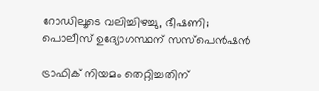റോഡിലൂടെ വലിച്ചിഴച്ചു, ഭീഷണി; പൊലീസ് ഉദ്യോഗസ്ഥന് സസ്‌പെൻഷൻ

ട്രാഫിക് നിയമം തെറ്റിച്ചതിന്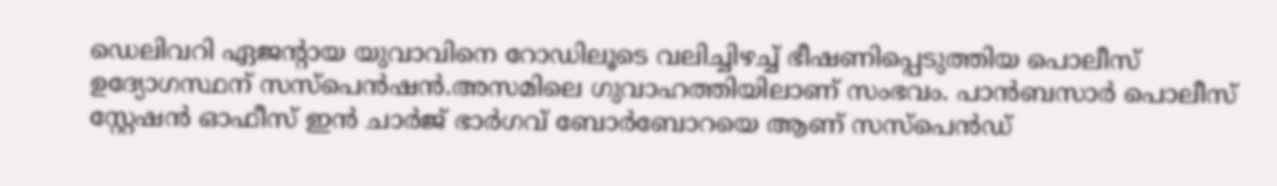ഡെലിവറി ഏജന്റായ യുവാവിനെ റോഡിലൂടെ വലിച്ചിഴച്ച്‌ ഭീഷണിപ്പെടുത്തിയ പൊലീസ് ഉദ്യോഗസ്ഥന് സസ്‌പെൻഷൻ.അസമിലെ ഗുവാഹത്തിയിലാണ് സംഭവം. പാൻബസാർ പൊലീസ് സ്റ്റേഷൻ ഓഫീസ് ഇൻ ചാർജ് ഭാർഗവ് ബോർബോറയെ ആണ് സസ്‌പെൻഡ്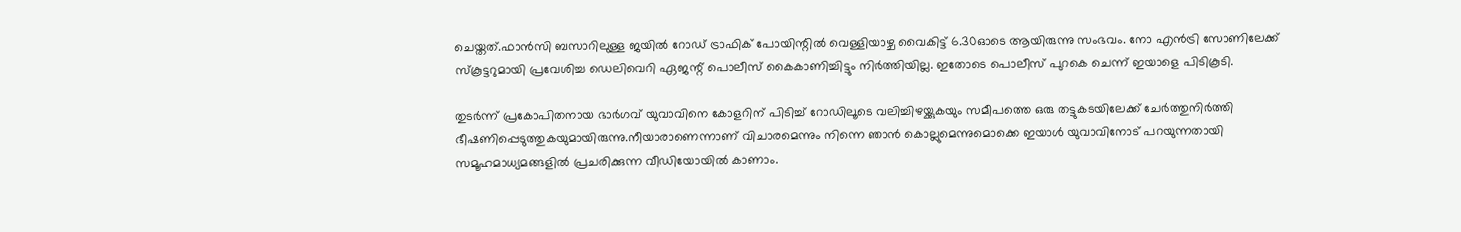ചെയ്തത്.ഫാൻസി ബസാറിലുള്ള ജയില്‍ റോഡ് ട്രാഫിക് പോയിന്റില്‍ വെള്ളിയാഴ്ച വൈകിട്ട് 6.30ഓടെ ആയിരുന്നു സംഭവം. നോ എൻട്രി സോണിലേക്ക് സ്‌കൂട്ടറുമായി പ്രവേശിച്ച ഡെലിവെറി ഏജന്റ് പൊലീസ് കൈകാണിച്ചിട്ടും നിർത്തിയില്ല. ഇതോടെ പൊലീസ് പുറകെ ചെന്ന് ഇയാളെ പിടികൂടി.

തുടർന്ന് പ്രകോപിതനായ ഭാർഗവ് യുവാവിനെ കോളറിന് പിടിച്ച്‌ റോഡിലൂടെ വലിച്ചിഴയ്ക്കുകയും സമീപത്തെ ഒരു തട്ടുകടയിലേക്ക് ചേർത്തുനിർത്തി ഭീഷണിപ്പെടുത്തുകയുമായിരുന്നു.നീയാരാണെന്നാണ് വിചാരമെന്നും നിന്നെ ഞാൻ കൊല്ലുമെന്നുമൊക്കെ ഇയാള്‍ യുവാവിനോട് പറയുന്നതായി സമൂഹമാധ്യമങ്ങളില്‍ പ്രചരിക്കുന്ന വീഡിയോയില്‍ കാണാം.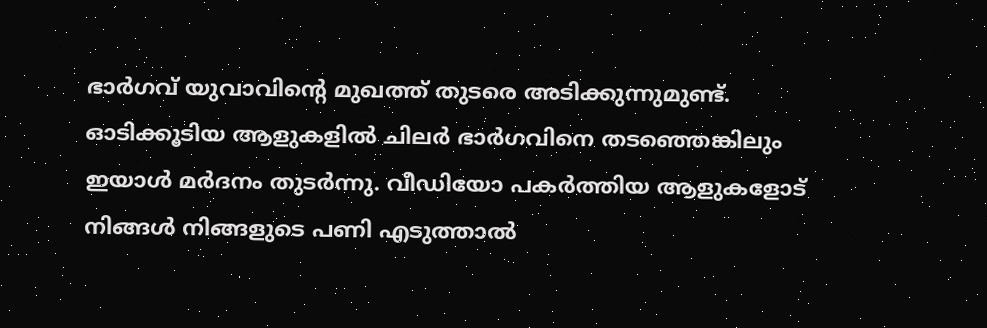ഭാർഗവ് യുവാവിന്റെ മുഖത്ത് തുടരെ അടിക്കുന്നുമുണ്ട്. ഓടിക്കൂടിയ ആളുകളില്‍ ചിലർ ഭാർഗവിനെ തടഞ്ഞെങ്കിലും ഇയാള്‍ മർദനം തുടർന്നു. വീഡിയോ പകർത്തിയ ആളുകളോട് നിങ്ങള്‍ നിങ്ങളുടെ പണി എടുത്താല്‍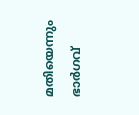മതിയെന്നും ഭാർഗവ്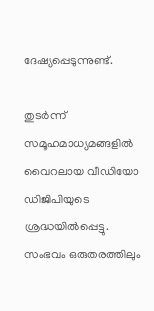ദേഷ്യപ്പെടുന്നുണ്ട്.

തുടർന്ന് സമൂഹമാധ്യമങ്ങളില്‍ വൈറലായ വീഡിയോ ഡിജിപിയുടെ ശ്രദ്ധയില്‍പ്പെട്ടു. സംഭവം ഒരുതരത്തിലും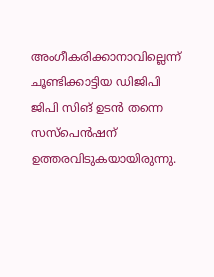അംഗീകരിക്കാനാവില്ലെന്ന് ചൂണ്ടിക്കാട്ടിയ ഡിജിപി ജിപി സിങ് ഉടൻ തന്നെ സസ്‌പെൻഷന് ഉത്തരവിടുകയായിരുന്നു.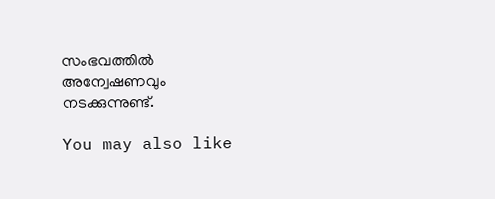സംഭവത്തില്‍ അന്വേഷണവും നടക്കുന്നുണ്ട്.

You may also like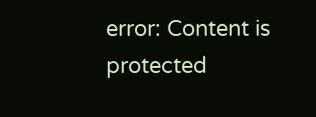error: Content is protected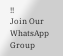!!
Join Our WhatsApp Group